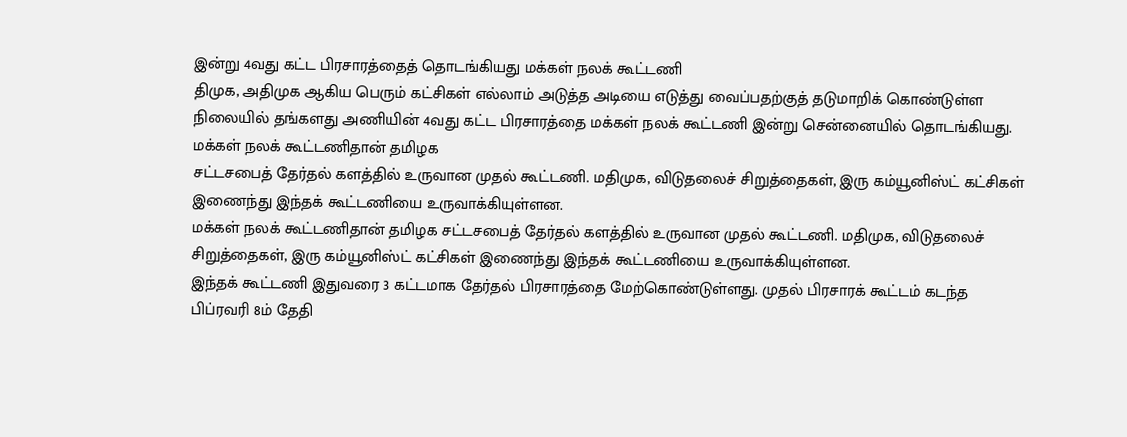இன்று 4வது கட்ட பிரசாரத்தைத் தொடங்கியது மக்கள் நலக் கூட்டணி
திமுக, அதிமுக ஆகிய பெரும் கட்சிகள் எல்லாம் அடுத்த அடியை எடுத்து வைப்பதற்குத் தடுமாறிக் கொண்டுள்ள நிலையில் தங்களது அணியின் 4வது கட்ட பிரசாரத்தை மக்கள் நலக் கூட்டணி இன்று சென்னையில் தொடங்கியது.
மக்கள் நலக் கூட்டணிதான் தமிழக
சட்டசபைத் தேர்தல் களத்தில் உருவான முதல் கூட்டணி. மதிமுக, விடுதலைச் சிறுத்தைகள், இரு கம்யூனிஸ்ட் கட்சிகள் இணைந்து இந்தக் கூட்டணியை உருவாக்கியுள்ளன.
மக்கள் நலக் கூட்டணிதான் தமிழக சட்டசபைத் தேர்தல் களத்தில் உருவான முதல் கூட்டணி. மதிமுக, விடுதலைச் சிறுத்தைகள், இரு கம்யூனிஸ்ட் கட்சிகள் இணைந்து இந்தக் கூட்டணியை உருவாக்கியுள்ளன.
இந்தக் கூட்டணி இதுவரை 3 கட்டமாக தேர்தல் பிரசாரத்தை மேற்கொண்டுள்ளது. முதல் பிரசாரக் கூட்டம் கடந்த பிப்ரவரி 8ம் தேதி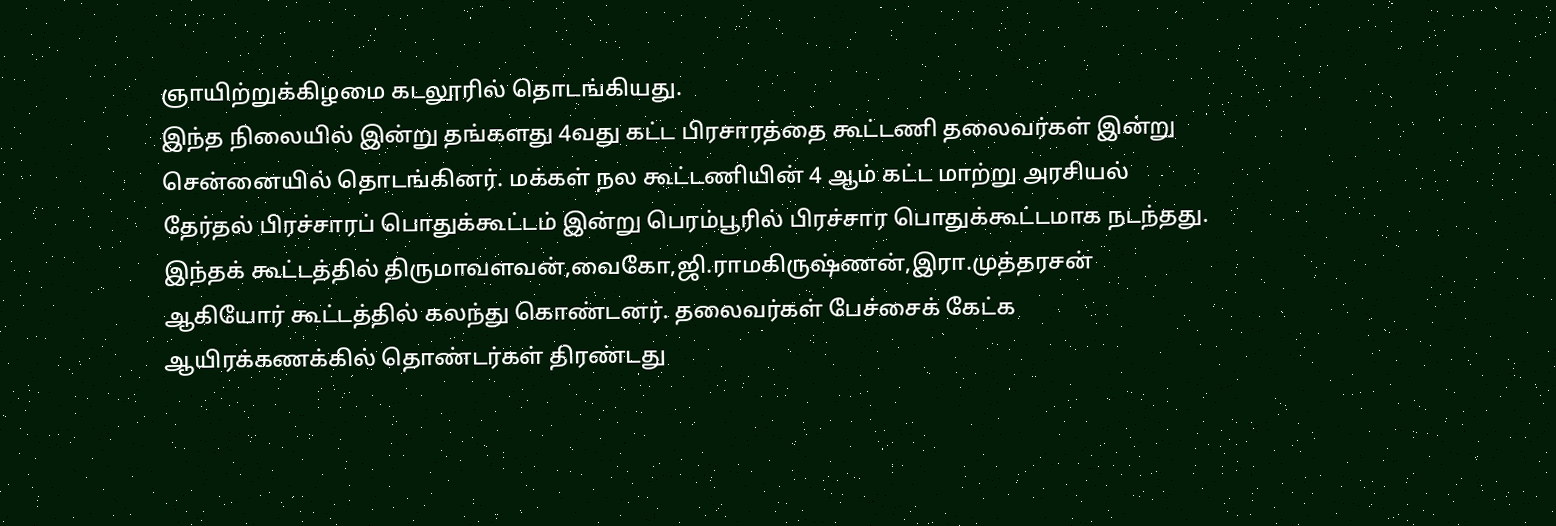ஞாயிற்றுக்கிழமை கடலூரில் தொடங்கியது.
இந்த நிலையில் இன்று தங்களது 4வது கட்ட பிரசாரத்தை கூட்டணி தலைவர்கள் இன்று சென்னையில் தொடங்கினர். மக்கள் நல கூட்டணியின் 4 ஆம் கட்ட மாற்று அரசியல் தேர்தல் பிரச்சாரப் பொதுக்கூட்டம் இன்று பெரம்பூரில் பிரச்சார பொதுக்கூட்டமாக நடந்தது. இந்தக் கூட்டத்தில் திருமாவளவன்,வைகோ,ஜி.ராமகிருஷ்ணன்,இரா.முத்தரசன் ஆகியோர் கூட்டத்தில் கலந்து கொண்டனர். தலைவர்கள் பேச்சைக் கேட்க ஆயிரக்கணக்கில் தொண்டர்கள் திரண்டது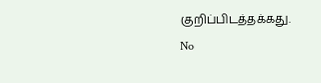குறிப்பிடத்தக்கது.
No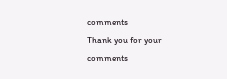comments
Thank you for your comments